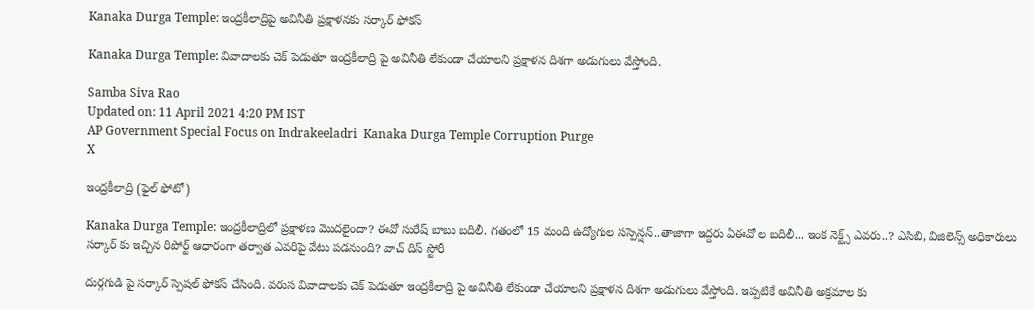Kanaka Durga Temple: ఇంద్రకీలాద్రిపై అవినీతి ప్రక్షాళనకు సర్కార్ ఫోకస్

Kanaka Durga Temple: వివాదాలకు చెక్ పెడుతూ ఇంద్రకీలాద్రి పై అవినీతి లేకుండా చేయాలని ప్రక్షాళన దిశగా అడుగులు వేస్తోంది.

Samba Siva Rao
Updated on: 11 April 2021 4:20 PM IST
AP Government Special Focus on Indrakeeladri  Kanaka Durga Temple Corruption Purge
X

ఇంద్రకీలాద్రి (ఫైల్ ఫోటో)

Kanaka Durga Temple: ఇంద్రకీలాద్రిలో ప్రక్షాళణ మొదలైందా? ఈవో సురేష్ బాబు బదిలీ. గతంలో 15 మంది ఉద్యోగుల సస్పెన్షన్..తాజాగా ఇద్దరు ఏఈవో ల బదిలీ... ఇంక నెక్ట్స్ ఎవరు..? ఎసిబి, విజిలెన్స్ అధికారులు సర్కార్ కు ఇచ్చిన రిపోర్ట్ ఆధారంగా తర్వాత ఎవరిపై వేటు పడనుంది? వాచ్ దిస్ స్టోరీ

దుర్గగుడి పై సర్కార్ స్పెషల్ ఫోకస్ చేసింది. వరుస వివాదాలకు చెక్ పెడుతూ ఇంద్రకీలాద్రి పై అవినీతి లేకుండా చేయాలని ప్రక్షాళన దిశగా అడుగులు వేస్తోంది. ఇప్పటికే అవినీతి అక్రమాల కు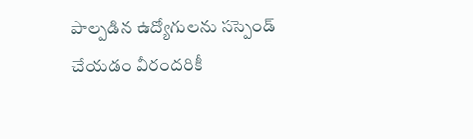పాల్పడిన ఉద్యోగులను సస్పెండ్ చేయడం వీరందరికీ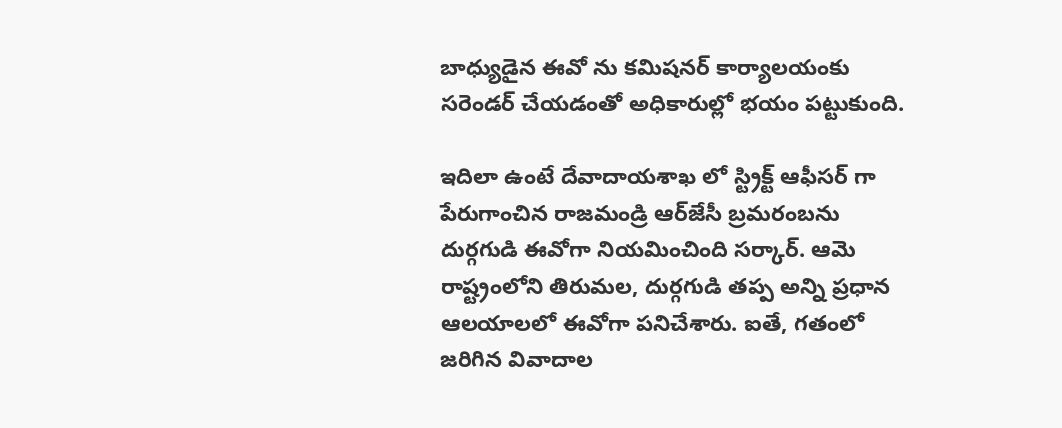బాధ్యుడైన ఈవో ను కమిషనర్ కార్యాలయంకు సరెండర్ చేయడంతో అధికారుల్లో భయం పట్టుకుంది.

ఇదిలా ఉంటే దేవాదాయశాఖ లో స్ట్రిక్ట్ ఆఫీసర్ గా పేరుగాంచిన రాజమండ్రి ఆర్‌జేసీ బ్రమరంబను దుర్గగుడి ఈవోగా నియమించింది సర్కార్. ఆమె రాష్ట్రంలోని తిరుమల, దుర్గగుడి తప్ప అన్ని ప్రధాన ఆలయాలలో ఈవోగా పనిచేశారు. ఐతే, గతంలో జరిగిన వివాదాల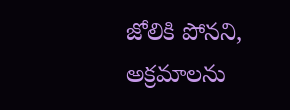జోలికి పోనని, అక్రమాలను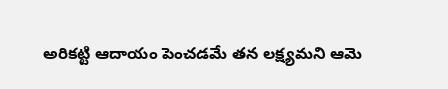అరికట్టి ఆదాయం పెంచడమే తన లక్ష్యమని ఆమె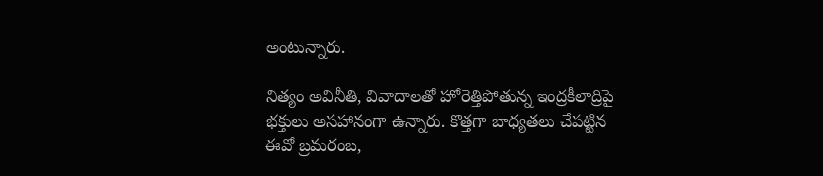అంటున్నారు.

నిత్యం అవినీతి, వివాదాలతో హోరెత్తిపోతున్న ఇంద్రకీలాద్రిపై భక్తులు అసహానంగా ఉన్నారు. కొత్తగా బాధ్యతలు చేపట్టిన ఈవో బ్రమరంబ,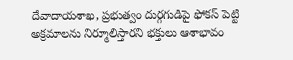దేవాదాయశాఖ, ప్రభుత్వం దుర్గగుడిపై ఫోకస్ పెట్టి అక్రమాలను నిర్మూలిస్తారని భక్తులు ఆశాభావం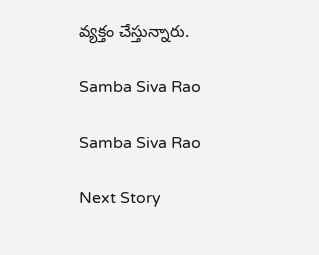వ్యక్తం చేస్తున్నారు.

Samba Siva Rao

Samba Siva Rao

Next Story